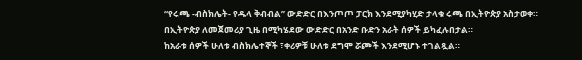“የሩጫ -ብስክሌት- የዱላ ቅብብል’’ ውድድር በእንጦጦ ፓርክ እንደሚያካሂድ ታላቁ ሩጫ በኢትዮጵያ አስታወቀ።
በኢትዮጵያ ለመጀመሪያ ጊዜ በሚካሄደው ውድድር በአንድ ቡድን አራት ሰዎች ይካፈሉበታል።
ከአራቱ ሰዎች ሁለቱ ብስክሌተኞች ፣ቀሪዎቹ ሁለቱ ደግሞ ሯጮች እንደሚሆኑ ተገልጿል።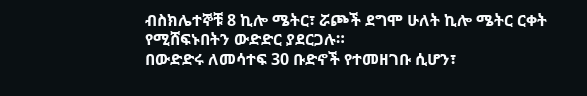ብስክሌተኞቹ 8 ኪሎ ሜትር፣ ሯጮች ደግሞ ሁለት ኪሎ ሜትር ርቀት የሚሸፍኑበትን ውድድር ያደርጋሉ።
በውድድሩ ለመሳተፍ 30 ቡድኖች የተመዘገቡ ሲሆን፣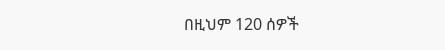በዚህም 120 ሰዎች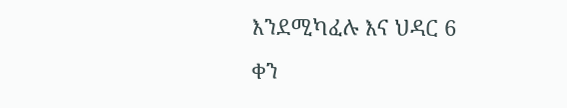እንደሚካፈሉ እና ህዳር 6 ቀን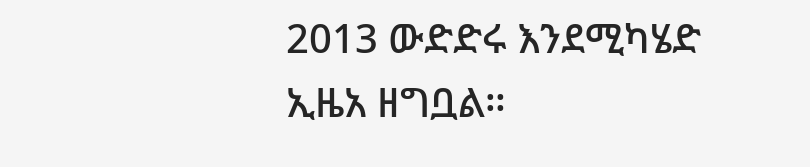2013 ውድድሩ እንደሚካሄድ ኢዜአ ዘግቧል።